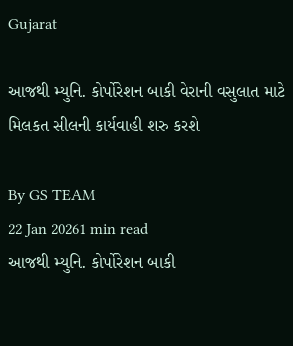Gujarat

આજથી મ્યુનિ. કોર્પોરેશન બાકી વેરાની વસુલાત માટે મિલકત સીલની કાર્યવાહી શરુ કરશે

By GS TEAM
22 Jan 20261 min read
આજથી મ્યુનિ. કોર્પોરેશન બાકી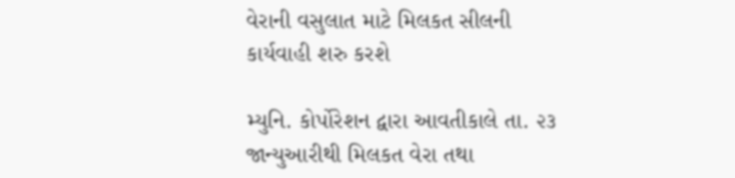વેરાની વસુલાત માટે મિલકત સીલની કાર્યવાહી શરુ કરશે

મ્યુનિ. કોર્પોરેશન દ્વારા આવતીકાલે તા. ૨૩ જાન્યુઆરીથી મિલકત વેરા તથા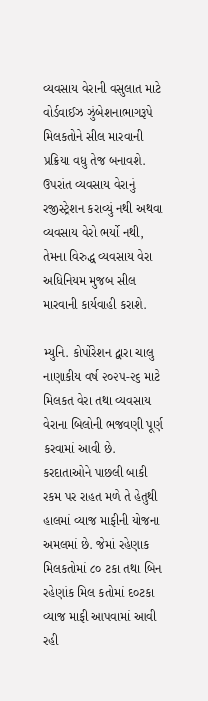વ્યવસાય વેરાની વસુલાત માટે વોર્ડવાઈઝ ઝુંબેશનાભાગરૂપે મિલકતોને સીલ મારવાની પ્રક્રિયા વધુ તેજ બનાવશે. ઉપરાંત વ્યવસાય વેરાનું રજીસ્ટ્રેશન કરાવ્યું નથી અથવા વ્યવસાય વેરો ભર્યો નથી, તેમના વિરુદ્ધ વ્યવસાય વેરા અધિનિયમ મુજબ સીલ મારવાની કાર્યવાહી કરાશે.

મ્યુનિ. કોર્પોરેશન દ્વારા ચાલુ નાણાકીય વર્ષ ૨૦૨૫-૨૬ માટે મિલકત વેરા તથા વ્યવસાય વેરાના બિલોની ભજવણી પૂર્ણ કરવામાં આવી છે. કરદાતાઓને પાછલી બાકી રકમ પર રાહત મળે તે હેતુથી હાલમાં વ્યાજ માફીની યોજના અમલમાં છે. જેમાં રહેણાક મિલકતોમાં ૮૦ ટકા તથા બિન રહેણાંક મિલ કતોમાં દ૦ટકા વ્યાજ માફી આપવામાં આવી રહી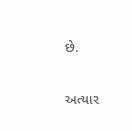છે.

અત્યાર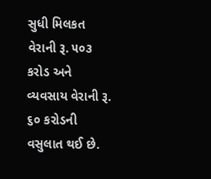સુધી મિલકત વેરાની રૂ. ૫૦૩ કરોડ અને વ્યવસાય વેરાની રૂ. ૬૦ કરોડની વસુલાત થઈ છે.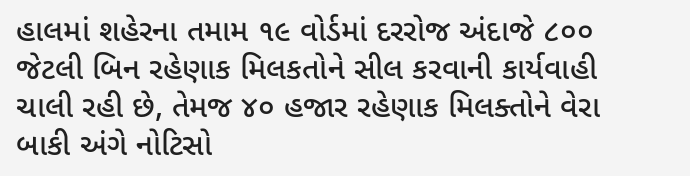હાલમાં શહેરના તમામ ૧૯ વોર્ડમાં દરરોજ અંદાજે ૮૦૦ જેટલી બિન રહેણાક મિલકતોને સીલ કરવાની કાર્યવાહી ચાલી રહી છે, તેમજ ૪૦ હજાર રહેણાક મિલક્તોને વેરા બાકી અંગે નોટિસો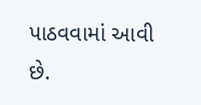પાઠવવામાં આવી છે.